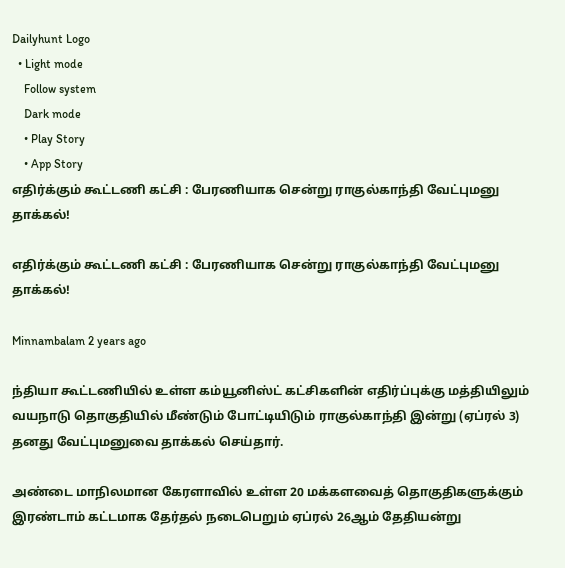Dailyhunt Logo
  • Light mode
    Follow system
    Dark mode
    • Play Story
    • App Story
எதிர்க்கும் கூட்டணி கட்சி : பேரணியாக சென்று ராகுல்காந்தி வேட்புமனு தாக்கல்!

எதிர்க்கும் கூட்டணி கட்சி : பேரணியாக சென்று ராகுல்காந்தி வேட்புமனு தாக்கல்!

Minnambalam 2 years ago

ந்தியா கூட்டணியில் உள்ள கம்யூனிஸ்ட் கட்சிகளின் எதிர்ப்புக்கு மத்தியிலும் வயநாடு தொகுதியில் மீண்டும் போட்டியிடும் ராகுல்காந்தி இன்று (ஏப்ரல் 3) தனது வேட்புமனுவை தாக்கல் செய்தார்.

அண்டை மாநிலமான கேரளாவில் உள்ள 20 மக்களவைத் தொகுதிகளுக்கும் இரண்டாம் கட்டமாக தேர்தல் நடைபெறும் ஏப்ரல் 26ஆம் தேதியன்று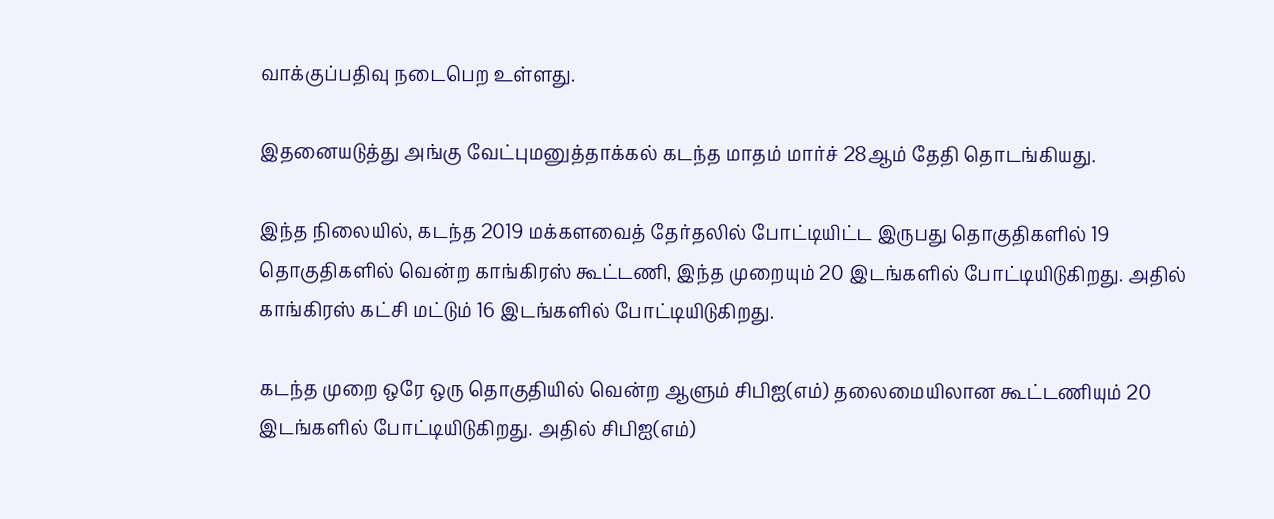வாக்குப்பதிவு நடைபெற உள்ளது.

இதனையடுத்து அங்கு வேட்புமனுத்தாக்கல் கடந்த மாதம் மார்ச் 28ஆம் தேதி தொடங்கியது.

இந்த நிலையில், கடந்த 2019 மக்களவைத் தேர்தலில் போட்டியிட்ட இருபது தொகுதிகளில் 19 தொகுதிகளில் வென்ற காங்கிரஸ் கூட்டணி, இந்த முறையும் 20 இடங்களில் போட்டியிடுகிறது. அதில் காங்கிரஸ் கட்சி மட்டும் 16 இடங்களில் போட்டியிடுகிறது.

கடந்த முறை ஒரே ஒரு தொகுதியில் வென்ற ஆளும் சிபிஐ(எம்) தலைமையிலான கூட்டணியும் 20 இடங்களில் போட்டியிடுகிறது. அதில் சிபிஐ(எம்)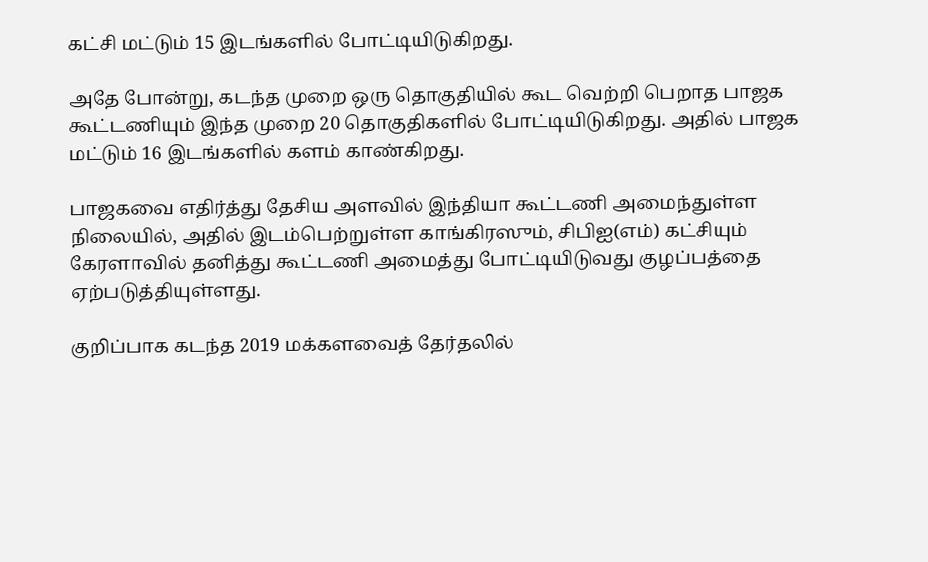கட்சி மட்டும் 15 இடங்களில் போட்டியிடுகிறது.

அதே போன்று, கடந்த முறை ஒரு தொகுதியில் கூட வெற்றி பெறாத பாஜக கூட்டணியும் இந்த முறை 20 தொகுதிகளில் போட்டியிடுகிறது. அதில் பாஜக மட்டும் 16 இடங்களில் களம் காண்கிறது.

பாஜகவை எதிர்த்து தேசிய அளவில் இந்தியா கூட்டணி அமைந்துள்ள நிலையில், அதில் இடம்பெற்றுள்ள காங்கிரஸும், சிபிஐ(எம்) கட்சியும் கேரளாவில் தனித்து கூட்டணி அமைத்து போட்டியிடுவது குழப்பத்தை ஏற்படுத்தியுள்ளது.

குறிப்பாக கடந்த 2019 மக்களவைத் தேர்தலில்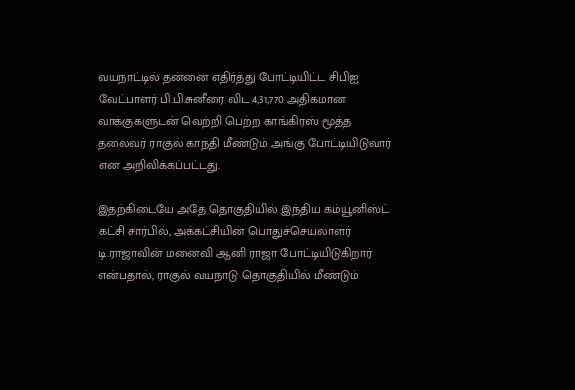வயநாட்டில் தன்னை எதிர்த்து போட்டியிட்ட சிபிஐ வேட்பாளர் பி.பி.சுனீரை விட 4,31,770 அதிகமான வாக்குகளுடன் வெற்றி பெற்ற காங்கிரஸ் மூத்த தலைவர் ராகுல் காந்தி மீண்டும் அங்கு போட்டியிடுவார் என அறிவிக்கப்பட்டது.

இதற்கிடையே அதே தொகுதியில் இந்திய கம்யூனிஸ்ட் கட்சி சார்பில், அக்கட்சியின் பொதுச்செயலாளர் டி.ராஜாவின் மனைவி ஆனி ராஜா போட்டியிடுகிறார் என்பதால், ராகுல் வயநாடு தொகுதியில் மீண்டும்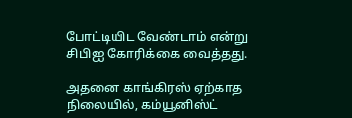போட்டியிட வேண்டாம் என்று சிபிஐ கோரிக்கை வைத்தது.

அதனை காங்கிரஸ் ஏற்காத நிலையில், கம்யூனிஸ்ட்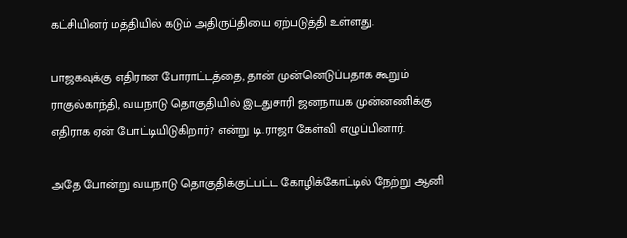கட்சியினர் மத்தியில் கடும் அதிருப்தியை ஏற்படுத்தி உள்ளது.

பாஜகவுக்கு எதிரான போராட்டத்தை, தான் முன்னெடுப்பதாக கூறும் ராகுல்காந்தி, வயநாடு தொகுதியில் இடதுசாரி ஜனநாயக முன்னணிக்கு எதிராக ஏன் போட்டியிடுகிறார்? என்று டி.ராஜா கேள்வி எழுப்பினார்.

அதே போன்று வயநாடு தொகுதிக்குட்பட்ட கோழிக்கோட்டில் நேற்று ஆனி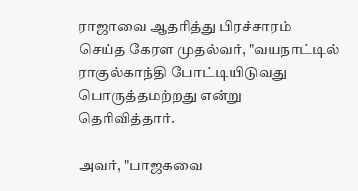ராஜாவை ஆதரித்து பிரச்சாரம் செய்த கேரள முதல்வர், "வயநாட்டில் ராகுல்காந்தி போட்டியிடுவது பொருத்தமற்றது என்று தெரிவித்தார்.

அவர், "பாஜகவை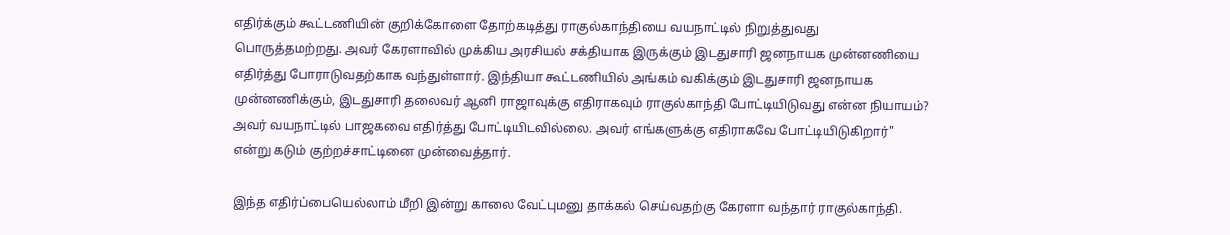எதிர்க்கும் கூட்டணியின் குறிக்கோளை தோற்கடித்து ராகுல்காந்தியை வயநாட்டில் நிறுத்துவது பொருத்தமற்றது. அவர் கேரளாவில் முக்கிய அரசியல் சக்தியாக இருக்கும் இடதுசாரி ஜனநாயக முன்னணியை எதிர்த்து போராடுவதற்காக வந்துள்ளார். இந்தியா கூட்டணியில் அங்கம் வகிக்கும் இடதுசாரி ஜனநாயக முன்னணிக்கும், இடதுசாரி தலைவர் ஆனி ராஜாவுக்கு எதிராகவும் ராகுல்காந்தி போட்டியிடுவது என்ன நியாயம்? அவர் வயநாட்டில் பாஜகவை எதிர்த்து போட்டியிடவில்லை. அவர் எங்களுக்கு எதிராகவே போட்டியிடுகிறார்" என்று கடும் குற்றச்சாட்டினை முன்வைத்தார்.

இந்த எதிர்ப்பையெல்லாம் மீறி இன்று காலை வேட்புமனு தாக்கல் செய்வதற்கு கேரளா வந்தார் ராகுல்காந்தி.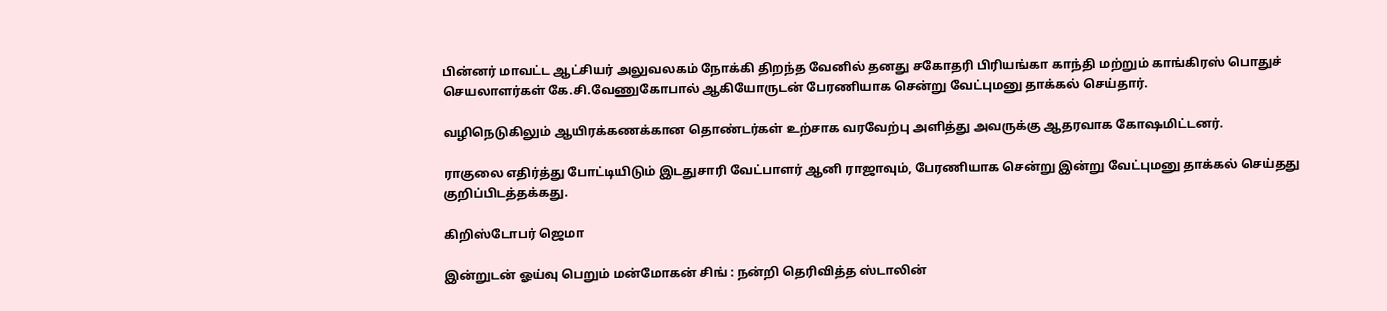பின்னர் மாவட்ட ஆட்சியர் அலுவலகம் நோக்கி திறந்த வேனில் தனது சகோதரி பிரியங்கா காந்தி மற்றும் காங்கிரஸ் பொதுச் செயலாளர்கள் கே.சி.வேணுகோபால் ஆகியோருடன் பேரணியாக சென்று வேட்புமனு தாக்கல் செய்தார்.

வழிநெடுகிலும் ஆயிரக்கணக்கான தொண்டர்கள் உற்சாக வரவேற்பு அளித்து அவருக்கு ஆதரவாக கோஷமிட்டனர்.

ராகுலை எதிர்த்து போட்டியிடும் இடதுசாரி வேட்பாளர் ஆனி ராஜாவும், பேரணியாக சென்று இன்று வேட்புமனு தாக்கல் செய்தது குறிப்பிடத்தக்கது.

கிறிஸ்டோபர் ஜெமா

இன்றுடன் ஓய்வு பெறும் மன்மோகன் சிங் : நன்றி தெரிவித்த ஸ்டாலின்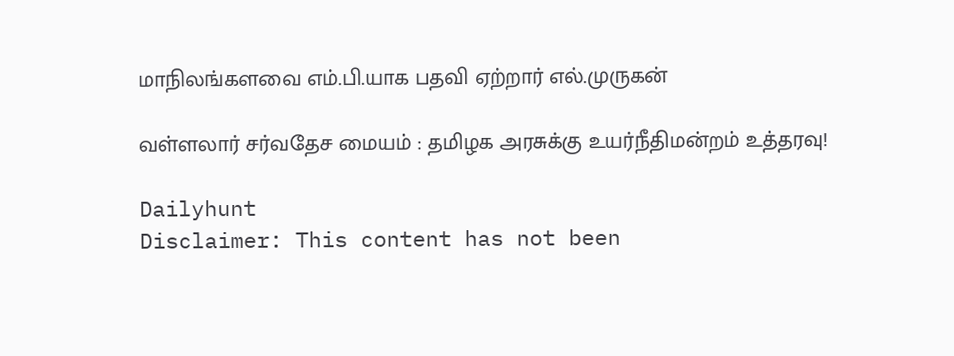மாநிலங்களவை எம்.பி.யாக பதவி ஏற்றார் எல்.முருகன்

வள்ளலார் சர்வதேச மையம் : தமிழக அரசுக்கு உயர்நீதிமன்றம் உத்தரவு!

Dailyhunt
Disclaimer: This content has not been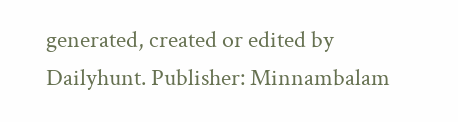generated, created or edited by Dailyhunt. Publisher: Minnambalam